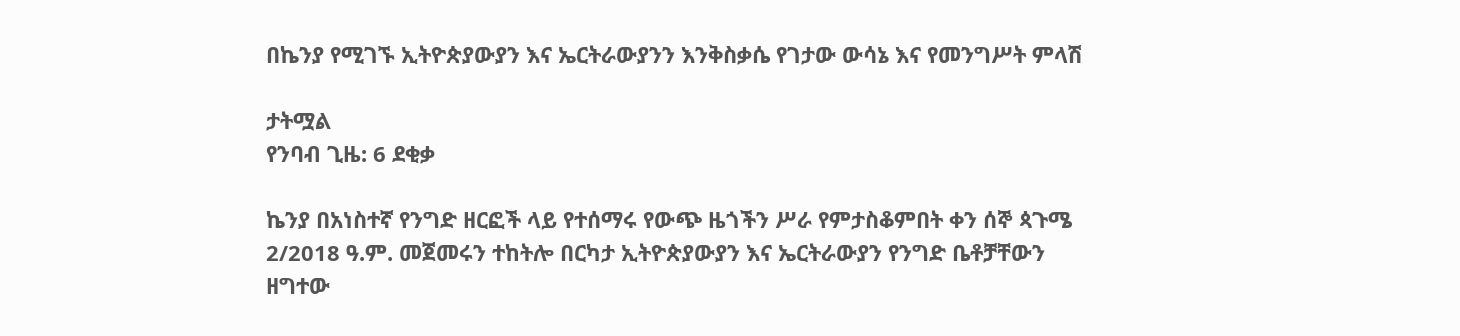በኬንያ የሚገኙ ኢትዮጵያውያን እና ኤርትራውያንን እንቅስቃሴ የገታው ውሳኔ እና የመንግሥት ምላሽ

ታትሟል
የንባብ ጊዜ: 6 ደቂቃ

ኬንያ በአነስተኛ የንግድ ዘርፎች ላይ የተሰማሩ የውጭ ዜጎችን ሥራ የምታስቆምበት ቀን ሰኞ ጳጉሜ 2/2018 ዓ.ም. መጀመሩን ተከትሎ በርካታ ኢትዮጵያውያን እና ኤርትራውያን የንግድ ቤቶቻቸውን ዘግተው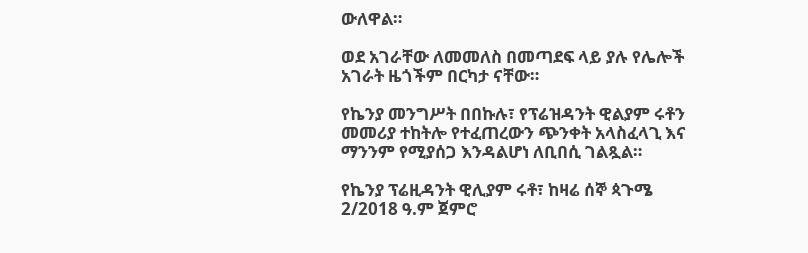ውለዋል።

ወደ አገራቸው ለመመለስ በመጣደፍ ላይ ያሉ የሌሎች አገራት ዜጎችም በርካታ ናቸው።

የኬንያ መንግሥት በበኩሉ፣ የፕሬዝዳንት ዊልያም ሩቶን መመሪያ ተከትሎ የተፈጠረውን ጭንቀት አላስፈላጊ እና ማንንም የሚያሰጋ እንዳልሆነ ለቢበሲ ገልጿል።

የኬንያ ፕሬዚዳንት ዊሊያም ሩቶ፣ ከዛሬ ሰኞ ጳጉሜ 2/2018 ዓ.ም ጀምሮ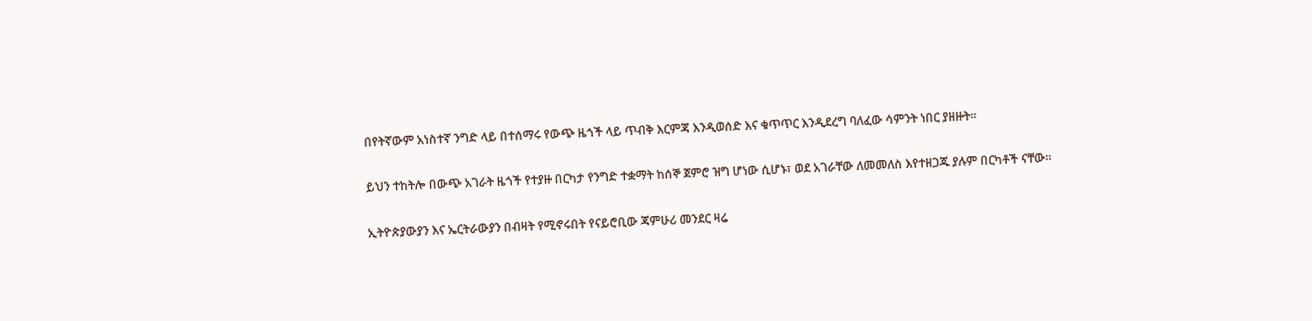በየትኛውም አነስተኛ ንግድ ላይ በተሰማሩ የውጭ ዜጎች ላይ ጥብቅ እርምጃ እንዲወሰድ እና ቁጥጥር እንዲደረግ ባለፈው ሳምንት ነበር ያዘዙት።

ይህን ተከትሎ በውጭ አገራት ዜጎች የተያዙ በርካታ የንግድ ተቋማት ከሰኞ ጀምሮ ዝግ ሆነው ሲሆኑ፣ ወደ አገራቸው ለመመለስ እየተዘጋጁ ያሉም በርካቶች ናቸው።

ኢትዮጵያውያን እና ኤርትራውያን በብዛት የሚኖሩበት የናይሮቢው ጃምሁሪ መንደር ዛሬ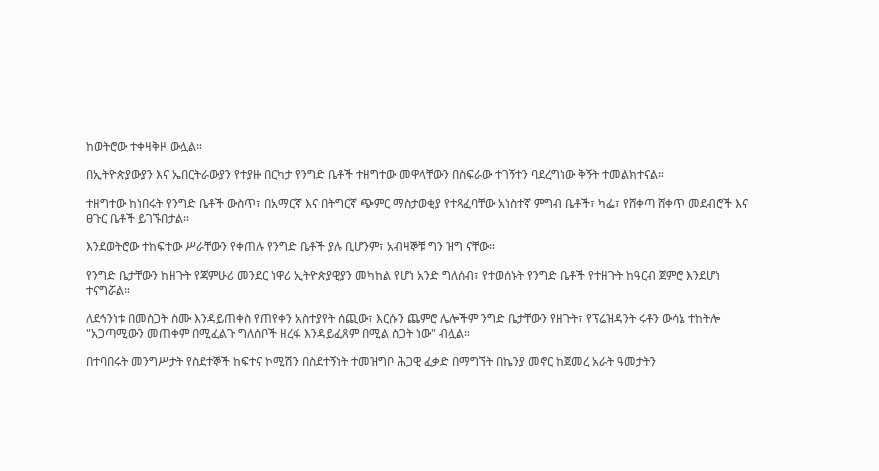ከወትሮው ተቀዛቅዞ ውሏል።

በኢትዮጵያውያን እና ኤበርትራውያን የተያዙ በርካታ የንግድ ቤቶች ተዘግተው መዋላቸውን በስፍራው ተገኝተን ባደረግነው ቅኝት ተመልክተናል።

ተዘግተው ከነበሩት የንግድ ቤቶች ውስጥ፣ በአማርኛ እና በትግርኛ ጭምር ማስታወቂያ የተጻፈባቸው አነስተኛ ምግብ ቤቶች፣ ካፌ፣ የሸቀጣ ሸቀጥ መደብሮች እና ፀጉር ቤቶች ይገኙበታል።

እንደወትሮው ተከፍተው ሥራቸውን የቀጠሉ የንግድ ቤቶች ያሉ ቢሆንም፣ አብዛኞቹ ግን ዝግ ናቸው።

የንግድ ቤታቸውን ከዘጉት የጃምሁሪ መንደር ነዋሪ ኢትዮጵያዊያን መካከል የሆነ አንድ ግለሰብ፣ የተወሰኑት የንግድ ቤቶች የተዘጉት ከዓርብ ጀምሮ እንደሆነ ተናግሯል።

ለደኅንነቱ በመስጋት ስሙ እንዳይጠቀስ የጠየቀን አስተያየት ሰጪው፣ እርሱን ጨምሮ ሌሎችም ንግድ ቤታቸውን የዘጉት፣ የፕሬዝዳንት ሩቶን ውሳኔ ተከትሎ "አጋጣሚውን መጠቀም በሚፈልጉ ግለሰቦች ዘረፋ እንዳይፈጸም በሚል ስጋት ነው" ብሏል።

በተባበሩት መንግሥታት የስደተኞች ከፍተና ኮሚሽን በስደተኝነት ተመዝግቦ ሕጋዊ ፈቃድ በማግኘት በኬንያ መኖር ከጀመረ አራት ዓመታትን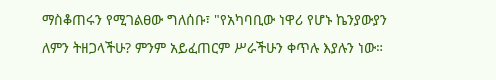ማስቆጠሩን የሚገልፀው ግለሰቡ፣ "የአካባቢው ነዋሪ የሆኑ ኬንያውያን ለምን ትዘጋላችሁ? ምንም አይፈጠርም ሥራችሁን ቀጥሉ እያሉን ነው።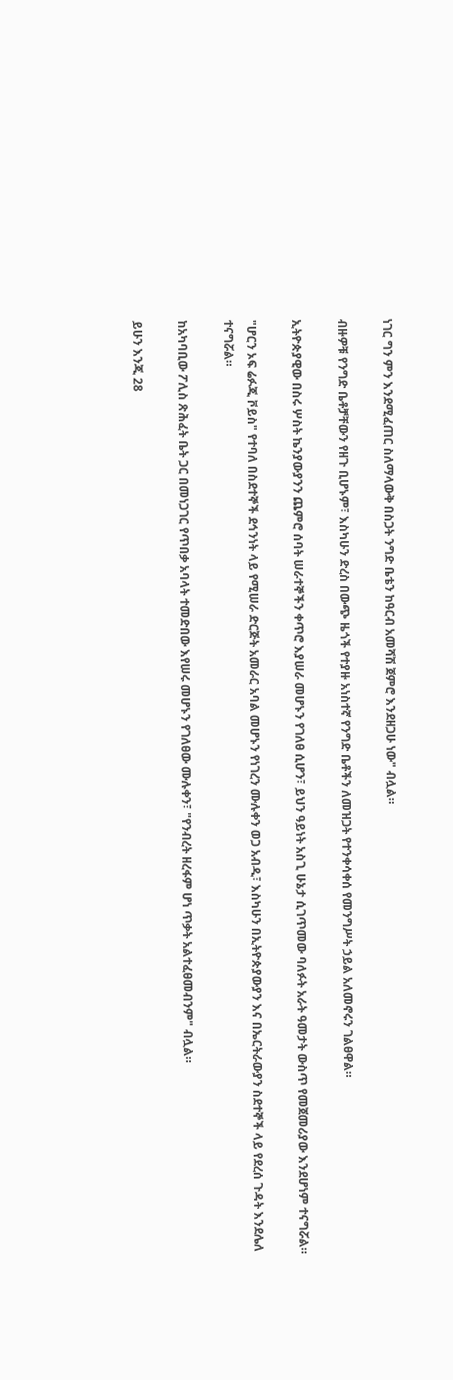ነገር ግን ምን እንደሚፈጠር ስለማላውቅ በስጋት ንግድ ቤቴን ከዓርብ አመሻሽ ጀምሮ እንደዘጋሁ ነው" ብሏል።

ብዙዎቹ የንግድ ቤቶቻቸውን የዘጉ ቢሆኑም፣ እስካሁን ድረስ በውጭ ዜጎች የተያዙ አነስተኛ የንግድ ቤቶችን ለመዝጋት የተንቀሳቀሰ የመንግሥት ኃይል አለመኖሩን ገልፀዋል።

ኢትዮጵያዊው በስሩ ሦስት ኬንያውያንን ጨምሮ ሰባት ሠራተኞችን ቀጥሮ እያሠራ መሆኑን የገለፀ ሲሆን፣ ይህን ዓይነት አስጊ ሁኔታ ሲገጥመው ባለፉት አራት ዓመታት ውስጥ የመጀመሪያው እንደሆነም ተናግሯል።

"ሆርን ኦፍ ሬፉጂ ቮይስ" የተባለ በስደተኞች ደኅንነት ላይ የሚሠራ ድርጅት አመራር አባል መሆኑን የነገረን ሙሉቀን ወጋ አብዲ፣ እስካሁን በኢትዮጵያውያን እና በኤርትራውያን ስደተኞች ላይ የደረሰ ጉዳት እንደሌለ ተናግሯል።

ከአካባቢው ፖሊስ ጽሕፈት ቤት ጋር በመነጋገር የጥበቃ አባላት ተመድበው እየሠሩ መሆኑን የገለፀው ሙሉቀን፣ "የንብረት ዘረፋም ሆነ ጥቃት አልተፈፀመብንም" ብሏል።

ይሁን እንጂ 28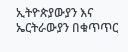ኢትዮጵያውያን እና ኤርትራውያን በቁጥጥር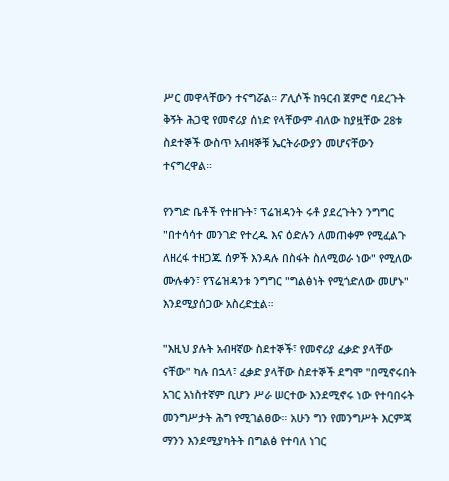ሥር መዋላቸውን ተናግሯል። ፖሊሶች ከዓርብ ጀምሮ ባደረጉት ቅኝት ሕጋዊ የመኖሪያ ሰነድ የላቸውም ብለው ከያዟቸው 28ቱ ስደተኞች ውስጥ አብዛኞቹ ኤርትራውያን መሆናቸውን ተናግረዋል።

የንግድ ቤቶች የተዘጉት፣ ፕሬዝዳንት ሩቶ ያደረጉትን ንግግር "በተሳሳተ መንገድ የተረዱ እና ዕድሉን ለመጠቀም የሚፈልጉ ለዘረፋ ተዘጋጁ ሰዎች እንዳሉ በስፋት ስለሚወራ ነው" የሚለው ሙሉቀን፣ የፕሬዝዳንቱ ንግግር "ግልፅነት የሚጎድለው መሆኑ" እንደሚያሰጋው አስረድቷል።

"እዚህ ያሉት አብዛኛው ስደተኞች፣ የመኖሪያ ፈቃድ ያላቸው ናቸው" ካሉ በኋላ፣ ፈቃድ ያላቸው ስደተኞች ደግሞ "በሚኖሩበት አገር አነስተኛም ቢሆን ሥራ ሠርተው እንደሚኖሩ ነው የተባበሩት መንግሥታት ሕግ የሚገልፀው። አሁን ግን የመንግሥት እርምጃ ማንን እንደሚያካትት በግልፅ የተባለ ነገር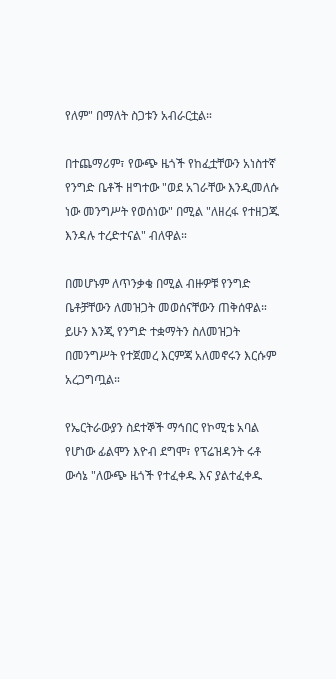የለም" በማለት ስጋቱን አብራርቷል።

በተጨማሪም፣ የውጭ ዜጎች የከፈቷቸውን አነስተኛ የንግድ ቤቶች ዘግተው "ወደ አገራቸው እንዲመለሱ ነው መንግሥት የወሰነው" በሚል "ለዘረፋ የተዘጋጁ እንዳሉ ተረድተናል" ብለዋል።

በመሆኑም ለጥንቃቄ በሚል ብዙዎቹ የንግድ ቤቶቻቸውን ለመዝጋት መወሰናቸውን ጠቅሰዋል። ይሁን እንጂ የንግድ ተቋማትን ስለመዝጋት በመንግሥት የተጀመረ እርምጃ አለመኖሩን እርሱም አረጋግጧል።

የኤርትራውያን ስደተኞች ማኅበር የኮሚቴ አባል የሆነው ፊልሞን እዮብ ደግሞ፣ የፕሬዝዳንት ሩቶ ውሳኔ "ለውጭ ዜጎች የተፈቀዱ እና ያልተፈቀዱ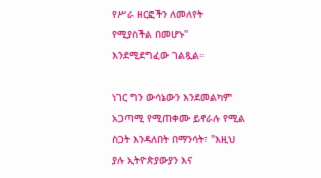የሥራ ዘርፎችን ለመለየት የሚያስችል በመሆኑ" እንደሚደግፈው ገልጿል።

ነገር ግን ውሳኔውን እንደመልካም አጋጣሚ የሚጠቀሙ ይኖራሉ የሚል ስጋት እንዳለበት በማንሳት፣ "እዚህ ያሉ ኢትዮጵያውያን እና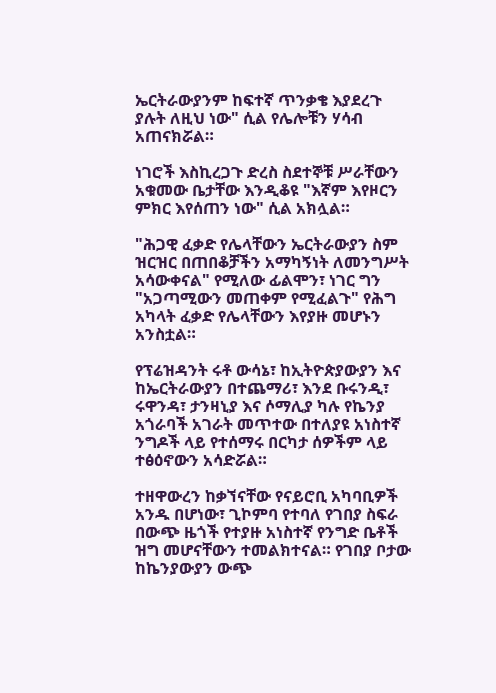ኤርትራውያንም ከፍተኛ ጥንቃቄ እያደረጉ ያሉት ለዚህ ነው" ሲል የሌሎቹን ሃሳብ አጠናክሯል።

ነገሮች እስኪረጋጉ ድረስ ስደተኞቹ ሥራቸውን አቁመው ቤታቸው እንዲቆዩ "እኛም እየዞርን ምክር እየሰጠን ነው" ሲል አክሏል።

"ሕጋዊ ፈቃድ የሌላቸውን ኤርትራውያን ስም ዝርዝር በጠበቆቻችን አማካኝነት ለመንግሥት አሳውቀናል" የሚለው ፊልሞን፣ ነገር ግን "አጋጣሚውን መጠቀም የሚፈልጉ" የሕግ አካላት ፈቃድ የሌላቸውን እየያዙ መሆኑን አንስቷል።

የፕሬዝዳንት ሩቶ ውሳኔ፣ ከኢትዮጵያውያን እና ከኤርትራውያን በተጨማሪ፣ እንደ ቡሩንዲ፣ ሩዋንዳ፣ ታንዛኒያ እና ሶማሊያ ካሉ የኬንያ አጎራባች አገራት መጥተው በተለያዩ አነስተኛ ንግዶች ላይ የተሰማሩ በርካታ ሰዎችም ላይ ተፅዕኖውን አሳድሯል።

ተዘዋውረን ከቃኘናቸው የናይሮቢ አካባቢዎች አንዱ በሆነው፣ ጊኮምባ የተባለ የገበያ ስፍራ በውጭ ዜጎች የተያዙ አነስተኛ የንግድ ቤቶች ዝግ መሆናቸውን ተመልክተናል። የገበያ ቦታው ከኬንያውያን ውጭ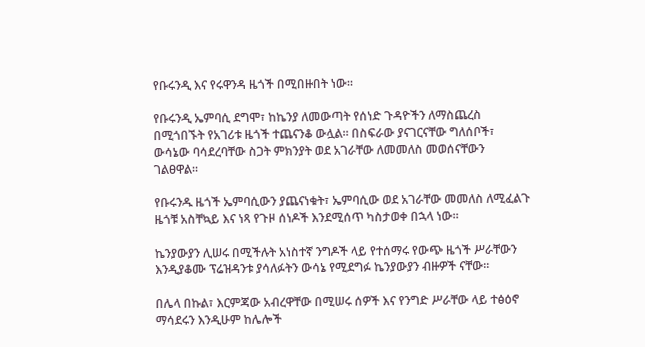የቡሩንዲ እና የሩዋንዳ ዜጎች በሚበዙበት ነው።

የቡሩንዲ ኤምባሲ ደግሞ፣ ከኬንያ ለመውጣት የሰነድ ጉዳዮችን ለማስጨረስ በሚጎበኙት የአገሪቱ ዜጎች ተጨናንቆ ውሏል። በስፍራው ያናገርናቸው ግለሰቦች፣ ውሳኔው ባሳደረባቸው ስጋት ምክንያት ወደ አገራቸው ለመመለስ መወሰናቸውን ገልፀዋል።

የቡሩንዱ ዜጎች ኤምባሲውን ያጨናነቁት፣ ኤምባሲው ወደ አገራቸው መመለስ ለሚፈልጉ ዜጎቹ አስቸኳይ እና ነጻ የጉዞ ሰነዶች እንደሚሰጥ ካስታወቀ በኋላ ነው።

ኬንያውያን ሊሠሩ በሚችሉት አነስተኛ ንግዶች ላይ የተሰማሩ የውጭ ዜጎች ሥራቸውን እንዲያቆሙ ፕሬዝዳንቱ ያሳለፉትን ውሳኔ የሚደግፉ ኬንያውያን ብዙዎች ናቸው።

በሌላ በኩል፣ እርምጃው አብረዋቸው በሚሠሩ ሰዎች እና የንግድ ሥራቸው ላይ ተፅዕኖ ማሳደሩን እንዲሁም ከሌሎች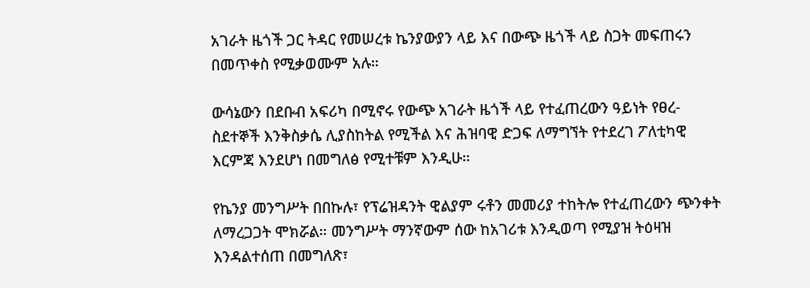አገራት ዜጎች ጋር ትዳር የመሠረቱ ኬንያውያን ላይ እና በውጭ ዜጎች ላይ ስጋት መፍጠሩን በመጥቀስ የሚቃወሙም አሉ።

ውሳኔውን በደቡብ አፍሪካ በሚኖሩ የውጭ አገራት ዜጎች ላይ የተፈጠረውን ዓይነት የፀረ-ስደተኞች እንቅስቃሴ ሊያስከትል የሚችል እና ሕዝባዊ ድጋፍ ለማግኘት የተደረገ ፖለቲካዊ እርምጃ እንደሆነ በመግለፅ የሚተቹም እንዲሁ።

የኬንያ መንግሥት በበኩሉ፣ የፕሬዝዳንት ዊልያም ሩቶን መመሪያ ተከትሎ የተፈጠረውን ጭንቀት ለማረጋጋት ሞክሯል። መንግሥት ማንኛውም ሰው ከአገሪቱ እንዲወጣ የሚያዝ ትዕዛዝ እንዳልተሰጠ በመግለጽ፣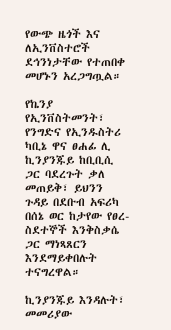የውጭ ዜጎች እና ለኢንቨስተሮች ደኅንነታቸው የተጠበቀ መሆኑን አረጋግጧል።

የኬንያ የኢንቨስትመንት፣ የንግድና የኢንዱስትሪ ካቢኔ ዋና ፀሐፊ ሊ ኪንያንጁይ ከቢቢሲ ጋር ባደረጉት ቃለ መጠይቅ፣ ይህንን ጉዳይ በደቡብ አፍሪካ በሰኔ ወር ከታየው የፀረ-ስደተኞች እንቅስቃሴ ጋር ማነጻጸርን እንደማይቀበሉት ተናግረዋል።

ኪንያንጁይ እንዳሉት፣ መመሪያው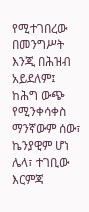የሚተገበረው በመንግሥት እንጂ በሕዝብ አይደለም፤ ከሕግ ውጭ የሚንቀሳቀስ ማንኛውም ሰው፣ ኬንያዊም ሆነ ሌላ፣ ተገቢው እርምጃ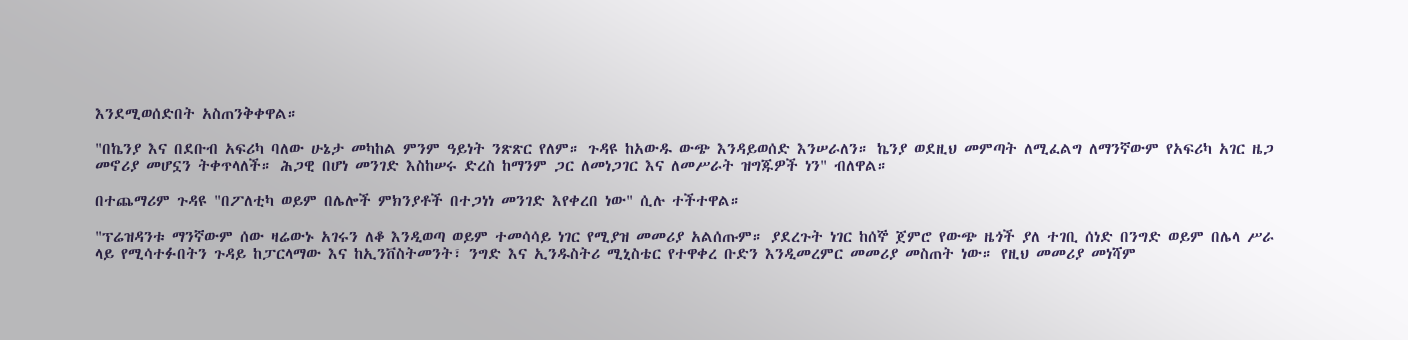እንደሚወሰድበት አስጠንቅቀዋል።

"በኬንያ እና በደቡብ አፍሪካ ባለው ሁኔታ መካከል ምንም ዓይነት ንጽጽር የለም። ጉዳዩ ከአውዱ ውጭ እንዳይወሰድ እንሠራለን። ኬንያ ወደዚህ መምጣት ለሚፈልግ ለማንኛውም የአፍሪካ አገር ዜጋ መኖሪያ መሆኗን ትቀጥላለች። ሕጋዊ በሆነ መንገድ እስከሠሩ ድረስ ከማንም ጋር ለመነጋገር እና ለመሥራት ዝግጁዎች ነን" ብለዋል።

በተጨማሪም ጉዳዩ "በፖለቲካ ወይም በሌሎች ምክንያቶች በተጋነነ መንገድ እየቀረበ ነው" ሲሉ ተችተዋል።

"ፕሬዝዳንቱ ማንኛውም ሰው ዛሬውኑ አገሩን ለቆ እንዲወጣ ወይም ተመሳሳይ ነገር የሚያዝ መመሪያ አልሰጡም። ያደረጉት ነገር ከሰኞ ጀምሮ የውጭ ዜጎች ያለ ተገቢ ሰነድ በንግድ ወይም በሌላ ሥራ ላይ የሚሳተፉበትን ጉዳይ ከፓርላማው እና ከኢንቨስትመንት፣ ንግድ እና ኢንዱስትሪ ሚኒስቴር የተዋቀረ ቡድን እንዲመረምር መመሪያ መስጠት ነው። የዚህ መመሪያ መነሻም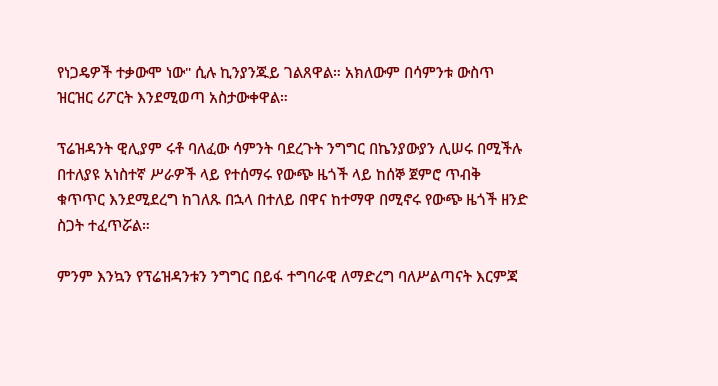የነጋዴዎች ተቃውሞ ነው" ሲሉ ኪንያንጁይ ገልጸዋል። አክለውም በሳምንቱ ውስጥ ዝርዝር ሪፖርት እንደሚወጣ አስታውቀዋል።

ፕሬዝዳንት ዊሊያም ሩቶ ባለፈው ሳምንት ባደረጉት ንግግር በኬንያውያን ሊሠሩ በሚችሉ በተለያዩ አነስተኛ ሥራዎች ላይ የተሰማሩ የውጭ ዜጎች ላይ ከሰኞ ጀምሮ ጥብቅ ቁጥጥር እንደሚደረግ ከገለጹ በኋላ በተለይ በዋና ከተማዋ በሚኖሩ የውጭ ዜጎች ዘንድ ስጋት ተፈጥሯል።

ምንም እንኳን የፕሬዝዳንቱን ንግግር በይፋ ተግባራዊ ለማድረግ ባለሥልጣናት እርምጃ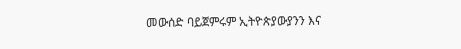መውሰድ ባይጀምሩም ኢትዮጵያውያንን እና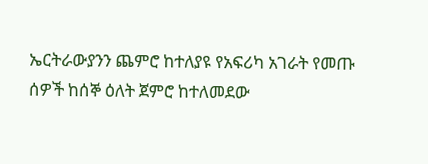ኤርትራውያንን ጨምሮ ከተለያዩ የአፍሪካ አገራት የመጡ ሰዎች ከሰኞ ዕለት ጀምሮ ከተለመደው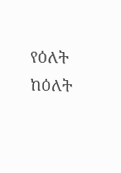የዕለት ከዕለት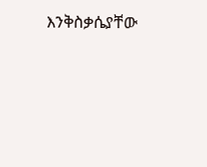እንቅስቃሴያቸው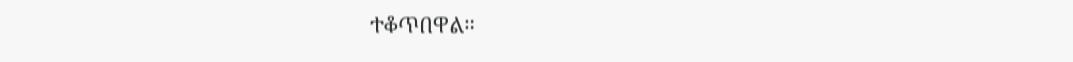ተቆጥበዋል።